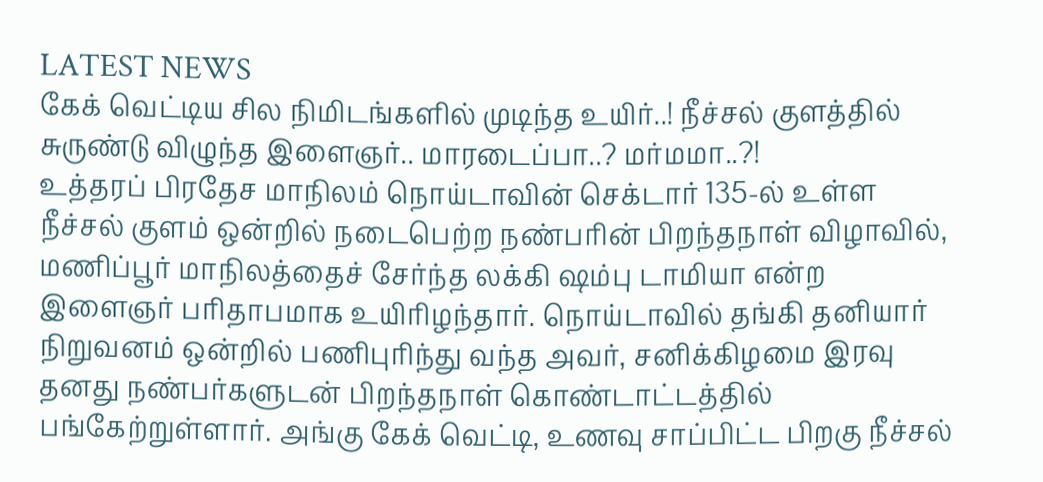LATEST NEWS
கேக் வெட்டிய சில நிமிடங்களில் முடிந்த உயிர்..! நீச்சல் குளத்தில் சுருண்டு விழுந்த இளைஞர்.. மாரடைப்பா..? மர்மமா..?!
உத்தரப் பிரதேச மாநிலம் நொய்டாவின் செக்டார் 135-ல் உள்ள நீச்சல் குளம் ஒன்றில் நடைபெற்ற நண்பரின் பிறந்தநாள் விழாவில், மணிப்பூர் மாநிலத்தைச் சேர்ந்த லக்கி ஷம்பு டாமியா என்ற இளைஞர் பரிதாபமாக உயிரிழந்தார். நொய்டாவில் தங்கி தனியார் நிறுவனம் ஒன்றில் பணிபுரிந்து வந்த அவர், சனிக்கிழமை இரவு தனது நண்பர்களுடன் பிறந்தநாள் கொண்டாட்டத்தில் பங்கேற்றுள்ளார். அங்கு கேக் வெட்டி, உணவு சாப்பிட்ட பிறகு நீச்சல்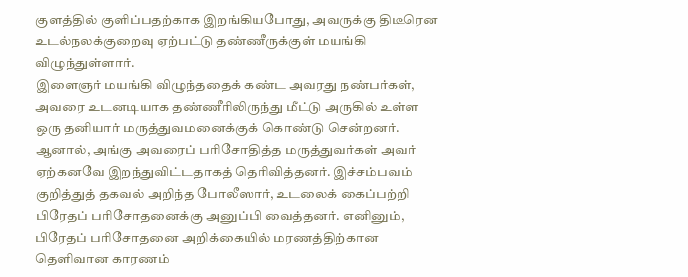குளத்தில் குளிப்பதற்காக இறங்கியபோது, அவருக்கு திடீரென உடல்நலக்குறைவு ஏற்பட்டு தண்ணீருக்குள் மயங்கி விழுந்துள்ளார்.
இளைஞர் மயங்கி விழுந்ததைக் கண்ட அவரது நண்பர்கள், அவரை உடனடியாக தண்ணீரிலிருந்து மீட்டு அருகில் உள்ள ஒரு தனியார் மருத்துவமனைக்குக் கொண்டு சென்றனர். ஆனால், அங்கு அவரைப் பரிசோதித்த மருத்துவர்கள் அவர் ஏற்கனவே இறந்துவிட்டதாகத் தெரிவித்தனர். இச்சம்பவம் குறித்துத் தகவல் அறிந்த போலீஸார், உடலைக் கைப்பற்றி பிரேதப் பரிசோதனைக்கு அனுப்பி வைத்தனர். எனினும், பிரேதப் பரிசோதனை அறிக்கையில் மரணத்திற்கான தெளிவான காரணம்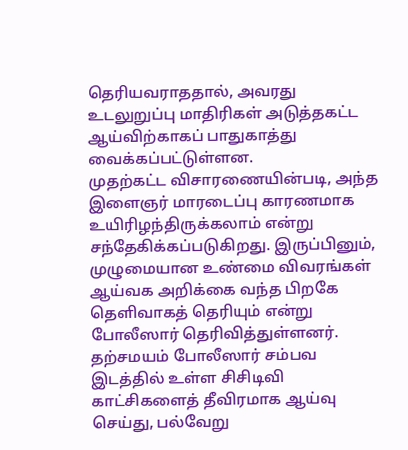தெரியவராததால், அவரது உடலுறுப்பு மாதிரிகள் அடுத்தகட்ட ஆய்விற்காகப் பாதுகாத்து வைக்கப்பட்டுள்ளன.
முதற்கட்ட விசாரணையின்படி, அந்த இளைஞர் மாரடைப்பு காரணமாக உயிரிழந்திருக்கலாம் என்று சந்தேகிக்கப்படுகிறது. இருப்பினும், முழுமையான உண்மை விவரங்கள் ஆய்வக அறிக்கை வந்த பிறகே தெளிவாகத் தெரியும் என்று போலீஸார் தெரிவித்துள்ளனர். தற்சமயம் போலீஸார் சம்பவ இடத்தில் உள்ள சிசிடிவி காட்சிகளைத் தீவிரமாக ஆய்வு செய்து, பல்வேறு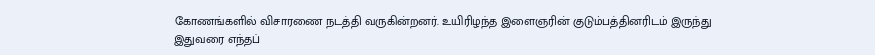கோணங்களில் விசாரணை நடத்தி வருகின்றனர். உயிரிழந்த இளைஞரின் குடும்பத்தினரிடம் இருந்து இதுவரை எந்தப்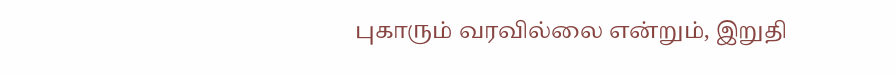புகாரும் வரவில்லை என்றும், இறுதி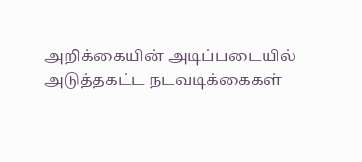அறிக்கையின் அடிப்படையில் அடுத்தகட்ட நடவடிக்கைகள்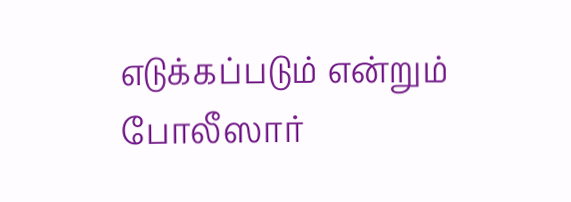எடுக்கப்படும் என்றும் போலீஸார்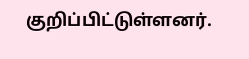குறிப்பிட்டுள்ளனர்.